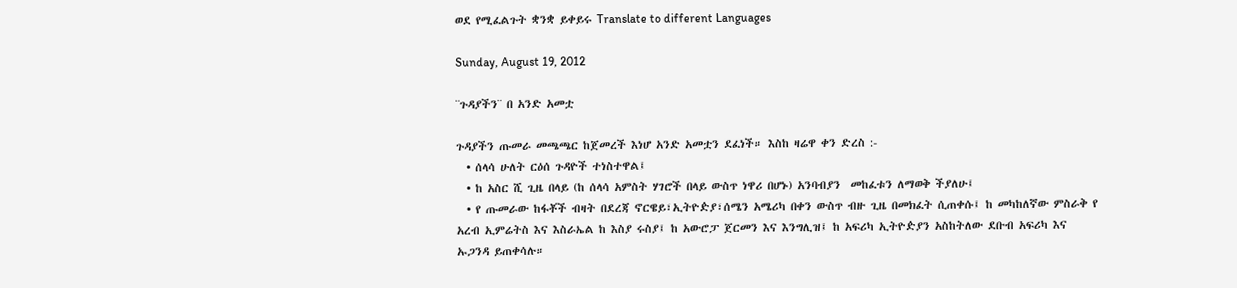ወደ የሚፈልጉት ቋንቋ ይቀይሩ Translate to different Languages

Sunday, August 19, 2012

¨ጉዳያችን¨ በ አንድ አመቷ

ጉዳያችን ጡመራ መጫጫር ከጀመረች እነሆ አንድ አመቷን ደፈነች። እስከ ዛሬዋ ቀን ድረስ :-
  • ሰላሳ ሁለት ርዕሰ ጉዳዮች ተነስተዋል፤
  • ከ አስር ሺ ጊዜ በላይ (ከ ሰላሳ አምስት ሃገሮች በላይ ውስጥ ነዋሪ በሆኑ) አንባብያን  መከፈቱን ለማወቅ ችያለሁ፤
  • የ ጡመራው ከፋቾች ብዛት በደረጃ ኖርዌይ፣ኢትዮዽያ፣ሰሜን አሜሪካ በቀን ውስጥ ብዙ ጊዜ በመክፈት ሲጠቀሱ፤ ከ መካከለኛው ምስራቅ የ አረብ ኢምሬትስ እና እስራኤል ከ እስያ ሩስያ፤ ከ አውሮፓ ጀርመን እና እንግሊዝ፤ ከ አፍሪካ ኢትዮዽያን አስከትለው ደቡብ አፍሪካ እና ኡጋንዳ ይጠቀሳሉ።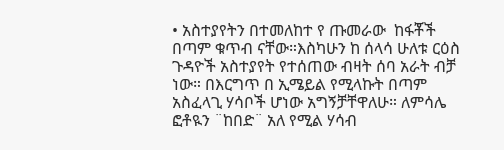• አስተያየትን በተመለከተ የ ጡመራው  ከፋቾች በጣም ቁጥብ ናቸው።እስካሁን ከ ሰላሳ ሁለቱ ርዕስ ጉዳዮች አስተያየት የተሰጠው ብዛት ሰባ አራት ብቻ ነው። በእርግጥ በ ኢሜይል የሚላኩት በጣም አስፈላጊ ሃሳቦች ሆነው አግኝቻቸዋለሁ። ለምሳሌ ፎቶዪን ¨ከበድ¨ አለ የሚል ሃሳብ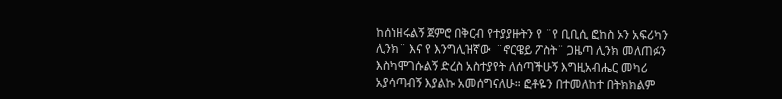ከሰነዘሩልኝ ጀምሮ በቅርብ የተያያዙትን የ ¨የ ቢቢሲ ፎከስ ኦን አፍሪካን ሊንክ¨ እና የ እንግሊዝኛው  ¨ኖርዌይ ፖስት¨ ጋዜጣ ሊንክ መለጠፉን እስካሞገሱልኝ ድረስ አስተያየት ለሰጣችሁኝ እግዚአብሔር መካሪ አያሳጣብኝ እያልኩ አመሰግናለሁ። ፎቶዬን በተመለከተ በትክክልም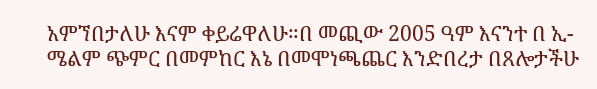አምኘበታለሁ እናም ቀይሬዋለሁ።በ መጪው 2005 ዓም እናንተ በ ኢ-ሜልም ጭምር በመምከር እኔ በመሞነጫጨር እንድበረታ በጸሎታችሁ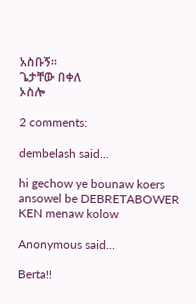አስቡኝ።
ጌታቸው በቀለ
ኦስሎ

2 comments:

dembelash said...

hi gechow ye bounaw koers ansowel be DEBRETABOWER KEN menaw kolow

Anonymous said...

Berta!!